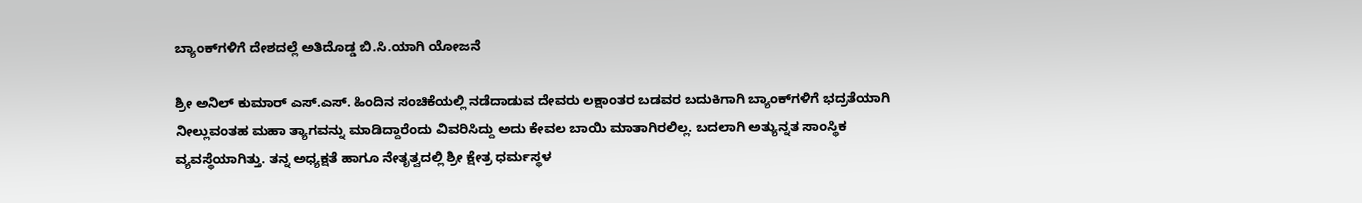ಬ್ಯಾಂಕ್‌ಗಳಿಗೆ ದೇಶದಲ್ಲೆ ಅತಿದೊಡ್ಡ ಬಿ.ಸಿ.ಯಾಗಿ ಯೋಜನೆ

ಶ್ರೀ ಅನಿಲ್ ಕುಮಾರ್ ಎಸ್.ಎಸ್. ಹಿಂದಿನ ಸಂಚಿಕೆಯಲ್ಲಿ ನಡೆದಾಡುವ ದೇವರು ಲಕ್ಷಾಂತರ ಬಡವರ ಬದುಕಿಗಾಗಿ ಬ್ಯಾಂಕ್‌ಗಳಿಗೆ ಭದ್ರತೆಯಾಗಿ ನೀಲ್ಲುವಂತಹ ಮಹಾ ತ್ಯಾಗವನ್ನು ಮಾಡಿದ್ದಾರೆಂದು ವಿವರಿಸಿದ್ದು ಅದು ಕೇವಲ ಬಾಯಿ ಮಾತಾಗಿರಲಿಲ್ಲ. ಬದಲಾಗಿ ಅತ್ಯುನ್ನತ ಸಾಂಸ್ಥಿಕ ವ್ಯವಸ್ಥೆಯಾಗಿತ್ತು. ತನ್ನ ಅಧ್ಯಕ್ಷತೆ ಹಾಗೂ ನೇತೃತ್ವದಲ್ಲಿ ಶ್ರೀ ಕ್ಷೇತ್ರ ಧರ್ಮಸ್ಥಳ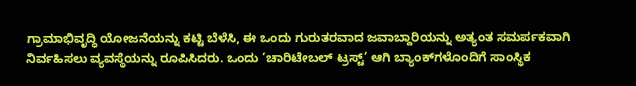ಗ್ರಾಮಾಭಿವೃದ್ಧಿ ಯೋಜನೆಯನ್ನು ಕಟ್ಟಿ ಬೆಳೆಸಿ, ಈ ಒಂದು ಗುರುತರವಾದ ಜವಾಬ್ದಾರಿಯನ್ನು ಅತ್ಯಂತ ಸಮರ್ಪಕವಾಗಿ ನಿರ್ವಹಿಸಲು ವ್ಯವಸ್ಥೆಯನ್ನು ರೂಪಿಸಿದರು. ಒಂದು ‘ಚಾರಿಟೇಬಲ್ ಟ್ರಸ್ಟ್’ ಆಗಿ ಬ್ಯಾಂಕ್‌ಗಳೊಂದಿಗೆ ಸಾಂಸ್ಥಿಕ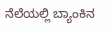ನೆಲೆಯಲ್ಲಿ ಬ್ಯಾಂಕಿನ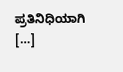ಪ್ರತಿನಿಧಿಯಾಗಿ […]